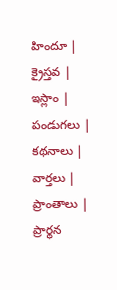హిందూ | క్రైస్తవ | ఇస్లాం | పండుగలు | కథనాలు | వార్తలు | ప్రాంతాలు | ప్రార్థన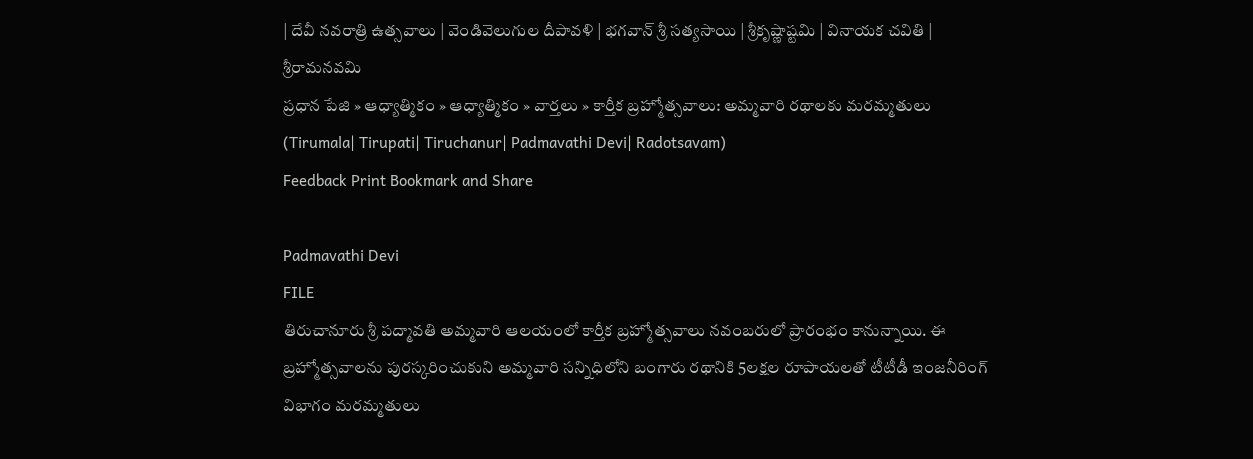| దేవీ నవరాత్రి ఉత్సవాలు | వెండివెలుగుల దీపావళి | భగవాన్ శ్రీ సత్యసాయి | శ్రీకృష్ణాష్టమి | వినాయక చవితి | శ్రీరామనవమి
ప్రధాన పేజి » ఆధ్యాత్మికం » ఆధ్యాత్మికం » వార్తలు » కార్తీక బ్రహ్మోత్సవాలు: అమ్మవారి రథాలకు మరమ్మతులు (Tirumala| Tirupati| Tiruchanur| Padmavathi Devi| Radotsavam)
Feedback Print Bookmark and Share

Padmavathi Devi
FILE
తిరుచానూరు శ్రీ పద్మావతి అమ్మవారి ఆలయంలో కార్తీక బ్రహ్మోత్సవాలు నవంబరులో ప్రారంభం కానున్నాయి. ఈ బ్రహ్మోత్సవాలను పురస్కరించుకుని అమ్మవారి సన్నిధిలోని బంగారు రథానికి 5లక్షల రూపాయలతో టీటీడీ ఇంజనీరింగ్ విభాగం మరమ్మతులు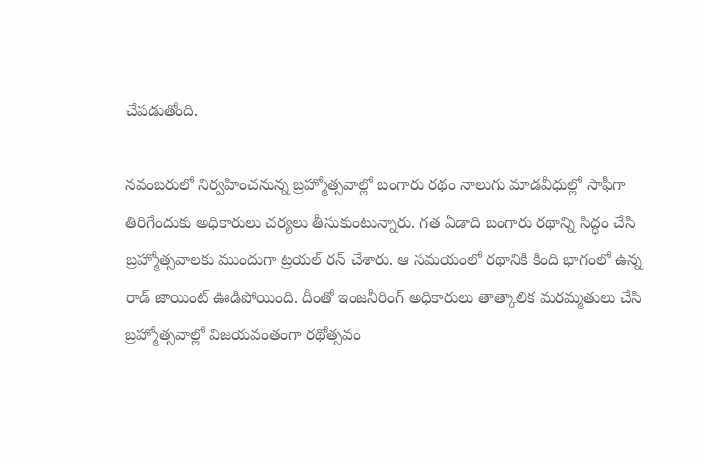చేపడుతోంది.

నవంబరులో నిర్వహించనున్న బ్రహ్మోత్సవాల్లో బంగారు రథం నాలుగు మాడవీధుల్లో సాఫీగా తిరిగేందుకు అధికారులు చర్యలు తీసుకుంటున్నారు. గత ఏడాది బంగారు రథాన్ని సిద్ధం చేసి బ్రహ్మోత్సవాలకు ముందుగా ట్రయల్ రన్ చేశారు. ఆ సమయంలో రథానికి కింది భాగంలో ఉన్న రాడ్ జాయింట్ ఊడిపోయింది. దీంతో ఇంజనీరింగ్ అధికారులు తాత్కాలిక మరమ్మతులు చేసి బ్రహ్మోత్సవాల్లో విజయవంతంగా రథోత్సవం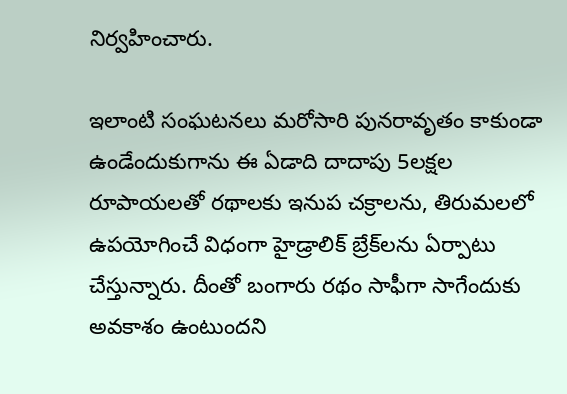నిర్వహించారు.

ఇలాంటి సంఘటనలు మరోసారి పునరావృతం కాకుండా ఉండేందుకుగాను ఈ ఏడాది దాదాపు 5లక్షల రూపాయలతో రథాలకు ఇనుప చక్రాలను, తిరుమలలో ఉపయోగించే విధంగా హైడ్రాలిక్ బ్రేక్‌లను ఏర్పాటు చేస్తున్నారు. దీంతో బంగారు రథం సాఫీగా సాగేందుకు అవకాశం ఉంటుందని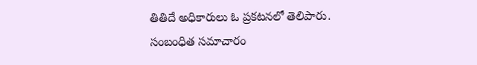తితిదే అధికారులు ఓ ప్రకటనలో తెలిపారు.
సంబంధిత సమాచారం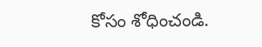కోసం శోధించండి.